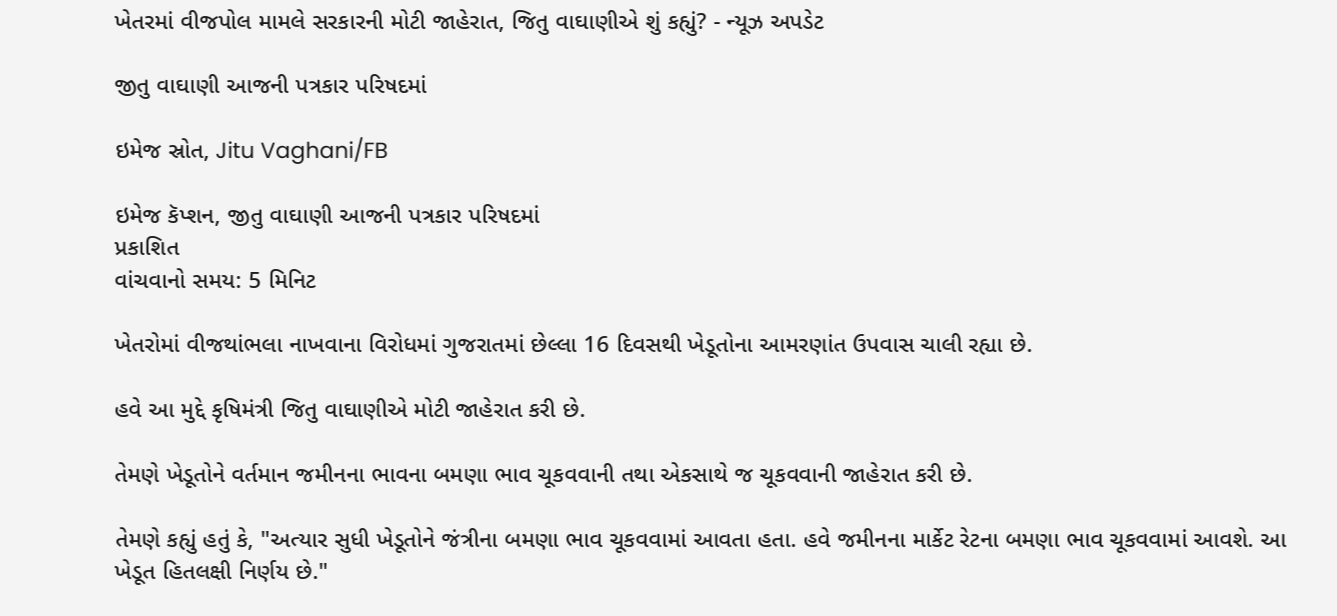ખેતરમાં વીજપોલ મામલે સરકારની મોટી જાહેરાત, જિતુ વાઘાણીએ શું કહ્યું? - ન્યૂઝ અપડેટ

જીતુ વાઘાણી આજની પત્રકાર પરિષદમાં

ઇમેજ સ્રોત, Jitu Vaghani/FB

ઇમેજ કૅપ્શન, જીતુ વાઘાણી આજની પત્રકાર પરિષદમાં
પ્રકાશિત
વાંચવાનો સમય: 5 મિનિટ

ખેતરોમાં વીજથાંભલા નાખવાના વિરોધમાં ગુજરાતમાં છેલ્લા 16 દિવસથી ખેડૂતોના આમરણાંત ઉપવાસ ચાલી રહ્યા છે.

હવે આ મુદ્દે કૃષિમંત્રી જિતુ વાઘાણીએ મોટી જાહેરાત કરી છે.

તેમણે ખેડૂતોને વર્તમાન જમીનના ભાવના બમણા ભાવ ચૂકવવાની તથા એકસાથે જ ચૂકવવાની જાહેરાત કરી છે.

તેમણે કહ્યું હતું કે, "અત્યાર સુધી ખેડૂતોને જંત્રીના બમણા ભાવ ચૂકવવામાં આવતા હતા. હવે જમીનના માર્કેટ રેટના બમણા ભાવ ચૂકવવામાં આવશે. આ ખેડૂત હિતલક્ષી નિર્ણય છે."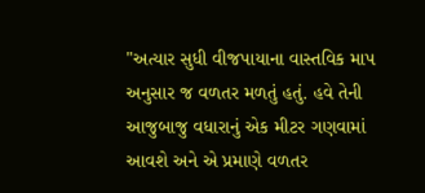"અત્યાર સુધી વીજપાયાના વાસ્તવિક માપ અનુસાર જ વળતર મળતું હતું. હવે તેની આજુબાજુ વધારાનું એક મીટર ગણવામાં આવશે અને એ પ્રમાણે વળતર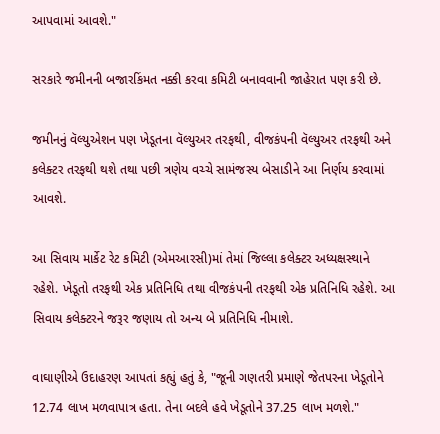આપવામાં આવશે."

સરકારે જમીનની બજારકિંમત નક્કી કરવા કમિટી બનાવવાની જાહેરાત પણ કરી છે.

જમીનનું વૅલ્યુએશન પણ ખેડૂતના વૅલ્યુઅર તરફથી, વીજકંપની વૅલ્યુઅર તરફથી અને કલેક્ટર તરફથી થશે તથા પછી ત્રણેય વચ્ચે સામંજસ્ય બેસાડીને આ નિર્ણય કરવામાં આવશે.

આ સિવાય માર્કેટ રેટ કમિટી (એમઆરસી)માં તેમાં જિલ્લા કલેક્ટર અધ્યક્ષસ્થાને રહેશે. ખેડૂતો તરફથી એક પ્રતિનિધિ તથા વીજકંપની તરફથી એક પ્રતિનિધિ રહેશે. આ સિવાય કલેક્ટરને જરૂર જણાય તો અન્ય બે પ્રતિનિધિ નીમાશે.

વાઘાણીએ ઉદાહરણ આપતાં કહ્યું હતું કે, "જૂની ગણતરી પ્રમાણે જેતપરના ખેડૂતોને 12.74 લાખ મળવાપાત્ર હતા. તેના બદલે હવે ખેડૂતોને 37.25 લાખ મળશે."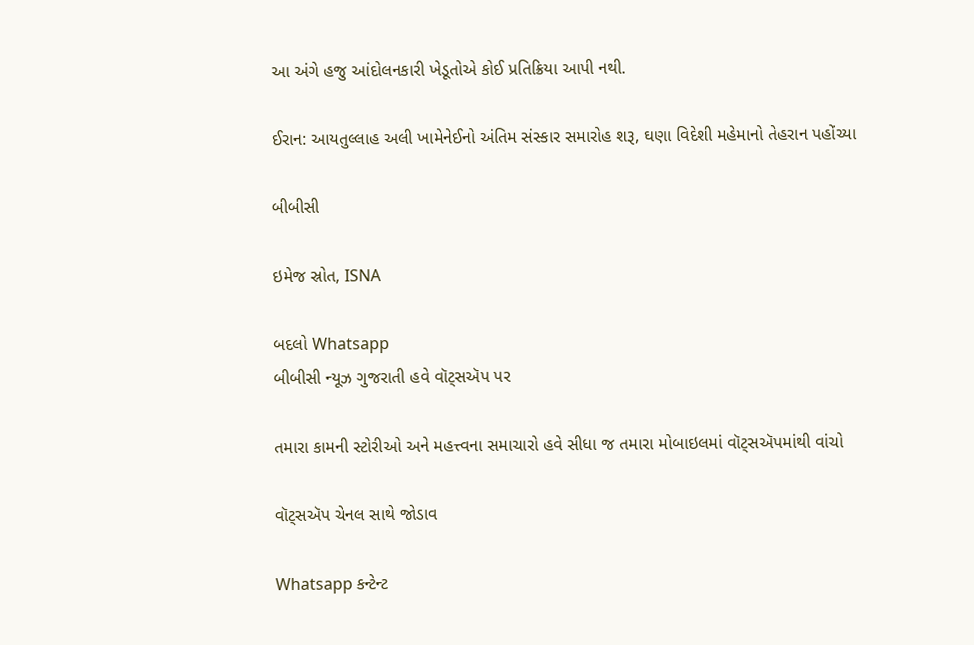આ અંગે હજુ આંદોલનકારી ખેડૂતોએ કોઈ પ્રતિક્રિયા આપી નથી.

ઈરાન: આયતુલ્લાહ અલી ખામેનેઈનો અંતિમ સંસ્કાર સમારોહ શરૂ, ઘણા વિદેશી મહેમાનો તેહરાન પહોંચ્યા

બીબીસી

ઇમેજ સ્રોત, ISNA

બદલો Whatsapp
બીબીસી ન્યૂઝ ગુજરાતી હવે વૉટ્સઍપ પર

તમારા કામની સ્ટોરીઓ અને મહત્ત્વના સમાચારો હવે સીધા જ તમારા મોબાઇલમાં વૉટ્સઍપમાંથી વાંચો

વૉટ્સઍપ ચેનલ સાથે જોડાવ

Whatsapp કન્ટેન્ટ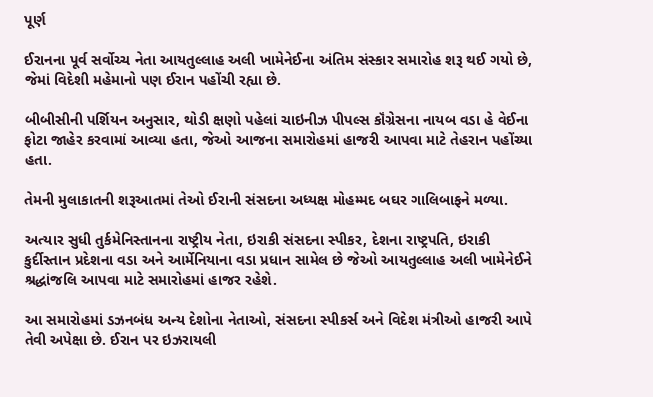પૂર્ણ

ઈરાનના પૂર્વ સર્વોચ્ચ નેતા આયતુલ્લાહ અલી ખામેનેઈના અંતિમ સંસ્કાર સમારોહ શરૂ થઈ ગયો છે, જેમાં વિદેશી મહેમાનો પણ ઈરાન પહોંચી રહ્યા છે.

બીબીસીની પર્શિયન અનુસાર, થોડી ક્ષણો પહેલાં ચાઇનીઝ પીપલ્સ કૉંગ્રેસના નાયબ વડા હે વેઈના ફોટા જાહેર કરવામાં આવ્યા હતા, જેઓ આજના સમારોહમાં હાજરી આપવા માટે તેહરાન પહોંચ્યા હતા.

તેમની મુલાકાતની શરૂઆતમાં તેઓ ઈરાની સંસદના અધ્યક્ષ મોહમ્મદ બઘર ગાલિબાફને મળ્યા.

અત્યાર સુધી તુર્કમેનિસ્તાનના રાષ્ટ્રીય નેતા, ઇરાકી સંસદના સ્પીકર, દેશના રાષ્ટ્રપતિ, ઇરાકી કુર્દીસ્તાન પ્રદેશના વડા અને આર્મેનિયાના વડા પ્રધાન સામેલ છે જેઓ આયતુલ્લાહ અલી ખામેનેઈને શ્રદ્ધાંજલિ આપવા માટે સમારોહમાં હાજર રહેશે.

આ સમારોહમાં ડઝનબંધ અન્ય દેશોના નેતાઓ, સંસદના સ્પીકર્સ અને વિદેશ મંત્રીઓ હાજરી આપે તેવી અપેક્ષા છે. ઈરાન પર ઇઝરાયલી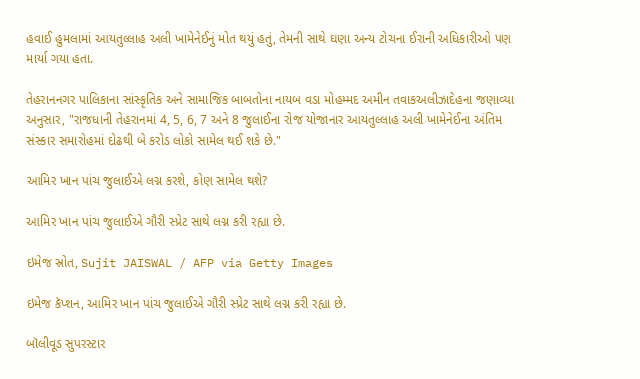હવાઈ હુમલામાં આયતુલ્લાહ અલી ખામેનેઈનું મોત થયું હતું, તેમની સાથે ઘણા અન્ય ટોચના ઈરાની અધિકારીઓ પણ માર્યા ગયા હતા.

તેહરાનનગર પાલિકાના સાંસ્કૃતિક અને સામાજિક બાબતોના નાયબ વડા મોહમ્મદ અમીન તવાકઅલીઝાદેહના જણાવ્યા અનુસાર, "રાજધાની તેહરાનમાં 4, 5, 6, 7 અને 8 જુલાઈના રોજ યોજાનાર આયતુલ્લાહ અલી ખામેનેઈના અંતિમ સંસ્કાર સમારોહમાં દોઢથી બે કરોડ લોકો સામેલ થઈ શકે છે."

આમિર ખાન પાંચ જુલાઈએ લગ્ન કરશે, કોણ સામેલ થશે?

આમિર ખાન પાંચ જુલાઈએ ગૌરી સ્પ્રેટ સાથે લગ્ન કરી રહ્યા છે.

ઇમેજ સ્રોત, Sujit JAISWAL / AFP via Getty Images

ઇમેજ કૅપ્શન, આમિર ખાન પાંચ જુલાઈએ ગૌરી સ્પ્રેટ સાથે લગ્ન કરી રહ્યા છે.

બૉલીવૂડ સુપરસ્ટાર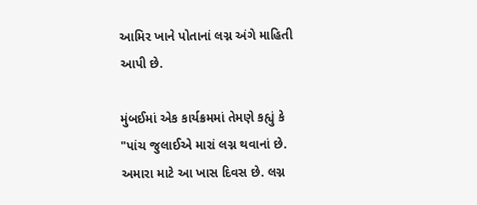આમિર ખાને પોતાનાં લગ્ન અંગે માહિતી આપી છે.

મુંબઈમાં એક કાર્યક્રમમાં તેમણે કહ્યું કે "પાંચ જુલાઈએ મારાં લગ્ન થવાનાં છે. અમારા માટે આ ખાસ દિવસ છે. લગ્ન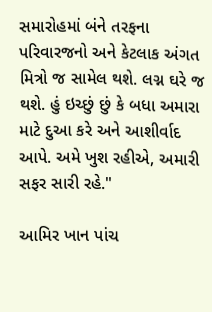સમારોહમાં બંને તરફના પરિવારજનો અને કેટલાક અંગત મિત્રો જ સામેલ થશે. લગ્ન ઘરે જ થશે. હું ઇચ્છું છું કે બધા અમારા માટે દુઆ કરે અને આશીર્વાદ આપે. અમે ખુશ રહીએ, અમારી સફર સારી રહે."

આમિર ખાન પાંચ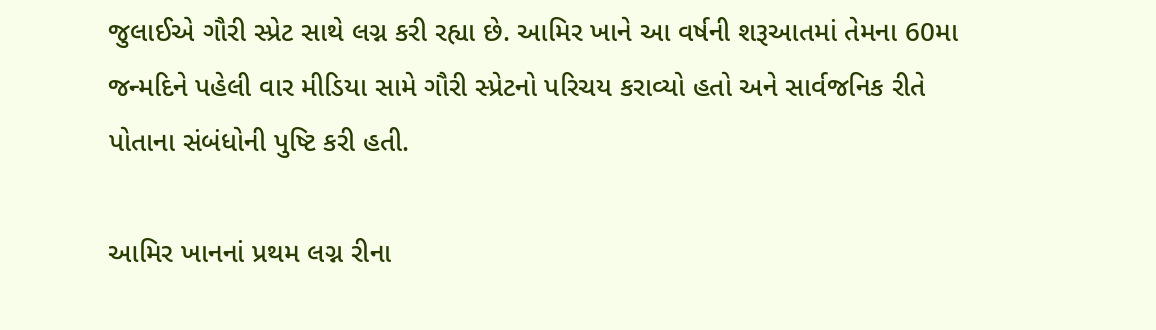જુલાઈએ ગૌરી સ્પ્રેટ સાથે લગ્ન કરી રહ્યા છે. આમિર ખાને આ વર્ષની શરૂઆતમાં તેમના 60મા જન્મદિને પહેલી વાર મીડિયા સામે ગૌરી સ્પ્રેટનો પરિચય કરાવ્યો હતો અને સાર્વજનિક રીતે પોતાના સંબંધોની પુષ્ટિ કરી હતી.

આમિર ખાનનાં પ્રથમ લગ્ન રીના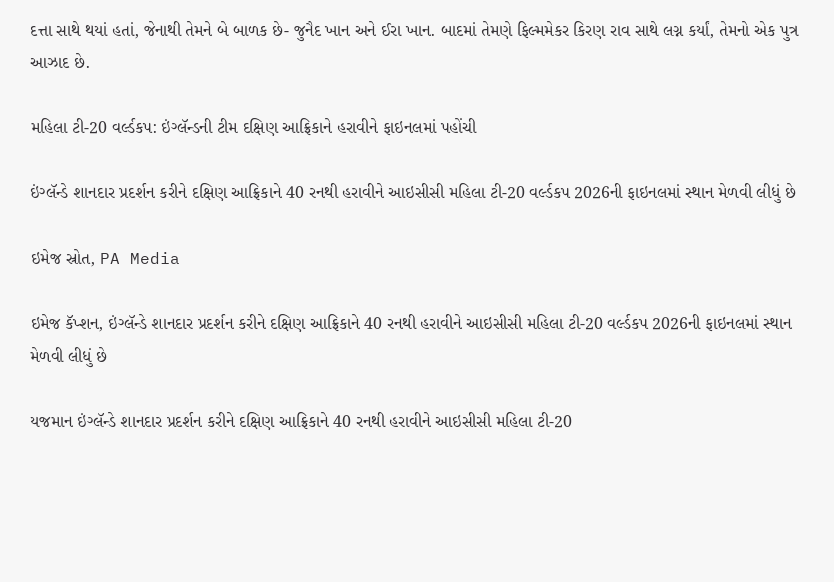દત્તા સાથે થયાં હતાં, જેનાથી તેમને બે બાળક છે- જુનૈદ ખાન અને ઈરા ખાન. બાદમાં તેમણે ફિલ્મમેકર કિરણ રાવ સાથે લગ્ન કર્યાં, તેમનો એક પુત્ર આઝાદ છે.

મહિલા ટી-20 વર્લ્ડકપ: ઇંગ્લૅન્ડની ટીમ દક્ષિણ આફ્રિકાને હરાવીને ફાઇનલમાં પહોંચી

ઇંગ્લૅન્ડે શાનદાર પ્રદર્શન કરીને દક્ષિણ આફ્રિકાને 40 રનથી હરાવીને આઇસીસી મહિલા ટી-20 વર્લ્ડકપ 2026ની ફાઇનલમાં સ્થાન મેળવી લીધું છે

ઇમેજ સ્રોત, PA Media

ઇમેજ કૅપ્શન, ઇંગ્લૅન્ડે શાનદાર પ્રદર્શન કરીને દક્ષિણ આફ્રિકાને 40 રનથી હરાવીને આઇસીસી મહિલા ટી-20 વર્લ્ડકપ 2026ની ફાઇનલમાં સ્થાન મેળવી લીધું છે

યજમાન ઇંગ્લૅન્ડે શાનદાર પ્રદર્શન કરીને દક્ષિણ આફ્રિકાને 40 રનથી હરાવીને આઇસીસી મહિલા ટી-20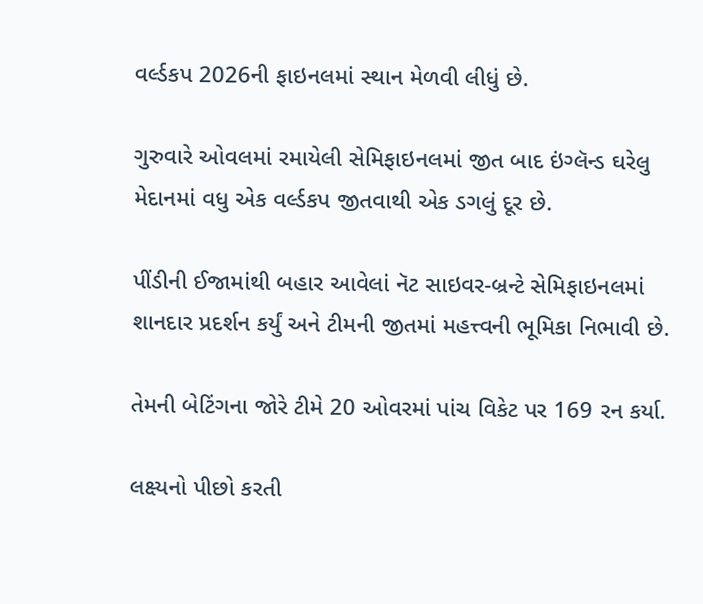વર્લ્ડકપ 2026ની ફાઇનલમાં સ્થાન મેળવી લીધું છે.

ગુરુવારે ઓવલમાં રમાયેલી સેમિફાઇનલમાં જીત બાદ ઇંગ્લૅન્ડ ઘરેલુ મેદાનમાં વધુ એક વર્લ્ડકપ જીતવાથી એક ડગલું દૂર છે.

પીંડીની ઈજામાંથી બહાર આવેલાં નૅટ સાઇવર-બ્રન્ટે સેમિફાઇનલમાં શાનદાર પ્રદર્શન કર્યું અને ટીમની જીતમાં મહત્ત્વની ભૂમિકા નિભાવી છે.

તેમની બેટિંગના જોરે ટીમે 20 ઓવરમાં પાંચ વિકેટ પર 169 રન કર્યા.

લક્ષ્યનો પીછો કરતી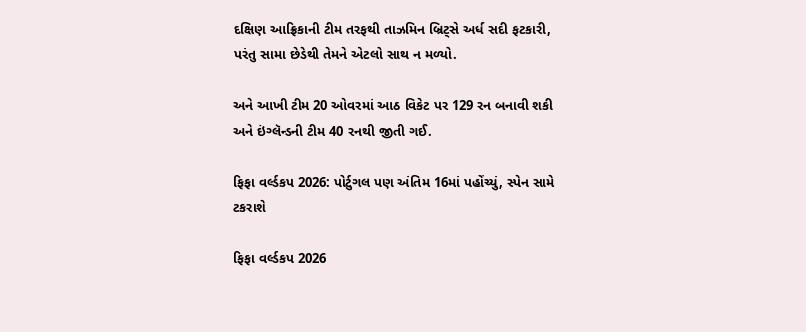દક્ષિણ આફ્રિકાની ટીમ તરફથી તાઝમિન બ્રિટ્સે અર્ધ સદી ફટકારી, પરંતુ સામા છેડેથી તેમને એટલો સાથ ન મળ્યો.

અને આખી ટીમ 20 ઓવરમાં આઠ વિકેટ પર 129 રન બનાવી શકી અને ઇંગ્લૅન્ડની ટીમ 40 રનથી જીતી ગઈ.

ફિફા વર્લ્ડકપ 2026: પોર્ટુગલ પણ અંતિમ 16માં પહોંચ્યું, સ્પેન સામે ટકરાશે

ફિફા વર્લ્ડકપ 2026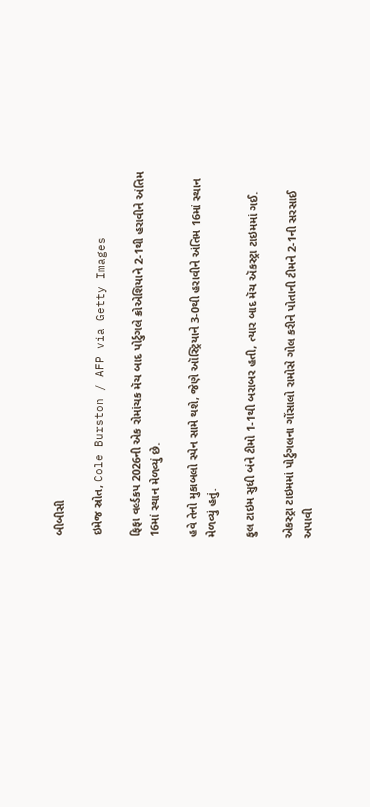બીબીસી

ઇમેજ સ્રોત, Cole Burston / AFP via Getty Images

ફિફા વર્લ્ડકપ 2026ની એક રોમાંચક મૅચ બાદ પોર્ટુગલે ક્રોએશિયાને 2-1થી હરાવીને અંતિમ 16માં સ્થાન મેળવ્યું છે.

હવે તેનો મુકાબલો સ્પેન સામે થશે, જેણે ઑસ્ટ્રિયાને 3-0થી હરાવીને અંતિમ 16માં સ્થાન મેળવ્યું હતું.

ફુલ ટાઇમ સુધી બંને ટીમો 1-1થી બરાબર હતી, ત્યાર બાદ મૅચ ઍકસ્ટ્રા ટાઇમમાં ગઈ.

એકસ્ટ્રા ટાઇમમાં પોર્ટુગલના ગોંસાલો રામોસે ગોલ કરીને પોતાની ટીમને 2-1ની સરસાઈ અપાવી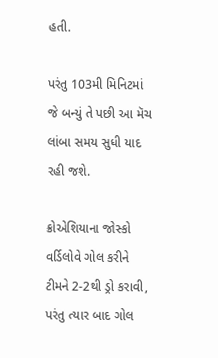હતી.

પરંતુ 103મી મિનિટમાં જે બન્યું તે પછી આ મૅચ લાંબા સમય સુધી યાદ રહી જશે.

ક્રોએશિયાના જોસ્કો વર્ડિલોવે ગોલ કરીને ટીમને 2-2થી ડ્રો કરાવી, પરંતુ ત્યાર બાદ ગોલ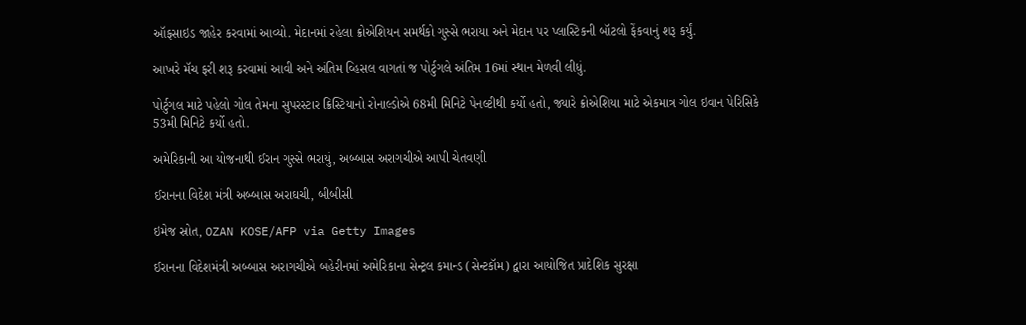ઑફસાઇડ જાહેર કરવામાં આવ્યો. મેદાનમાં રહેલા ક્રોએશિયન સમર્થકો ગુસ્સે ભરાયા અને મેદાન પર પ્લાસ્ટિકની બૉટલો ફેંકવાનું શરૂ કર્યું.

આખરે મૅચ ફરી શરૂ કરવામાં આવી અને અંતિમ વ્હિસલ વાગતાં જ પોર્ટુગલે અંતિમ 16માં સ્થાન મેળવી લીધું.

પોર્ટુગલ માટે પહેલો ગોલ તેમના સુપરસ્ટાર ક્રિસ્ટિયાનો રોનાલ્ડોએ 68મી મિનિટે પેનલ્ટીથી કર્યો હતો, જ્યારે ક્રોએશિયા માટે એકમાત્ર ગોલ ઇવાન પેરિસિકે 53મી મિનિટે કર્યો હતો.

અમેરિકાની આ યોજનાથી ઈરાન ગુસ્સે ભરાયું, અબ્બાસ અરાગચીએ આપી ચેતવણી

ઈરાનના વિદેશ મંત્રી અબ્બાસ અરાઘચી, બીબીસી

ઇમેજ સ્રોત, OZAN KOSE/AFP via Getty Images

ઈરાનના વિદેશમંત્રી અબ્બાસ અરાગચીએ બહેરીનમાં અમેરિકાના સેન્ટ્રલ કમાન્ડ (સેન્ટકૉમ) દ્વારા આયોજિત પ્રાદેશિક સુરક્ષા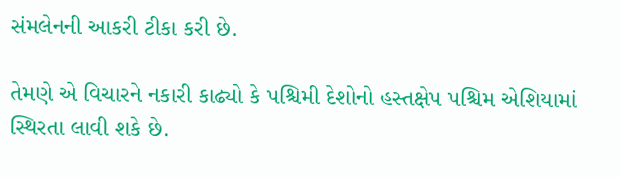સંમલેનની આકરી ટીકા કરી છે.

તેમણે એ વિચારને નકારી કાઢ્યો કે પશ્ચિમી દેશોનો હસ્તક્ષેપ પશ્ચિમ એશિયામાં સ્થિરતા લાવી શકે છે.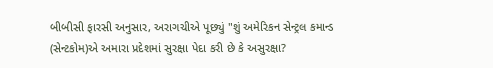બીબીસી ફારસી અનુસાર, અરાગચીએ પૂછ્યું "શું અમેરિકન સેન્ટ્રલ કમાન્ડ (સેન્ટકોમ)એ અમારા પ્રદેશમાં સુરક્ષા પેદા કરી છે કે અસુરક્ષા?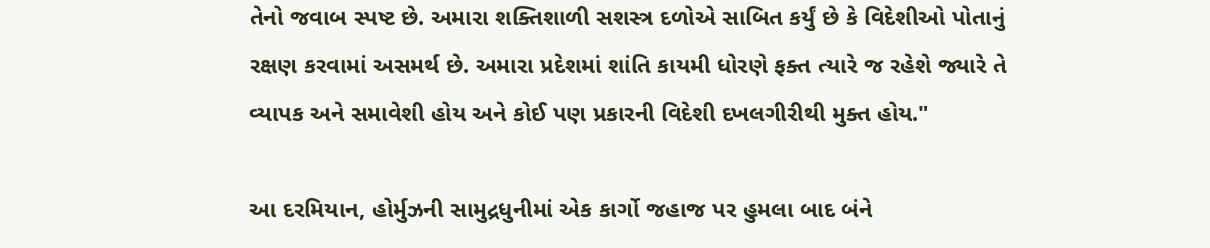તેનો જવાબ સ્પષ્ટ છે. અમારા શક્તિશાળી સશસ્ત્ર દળોએ સાબિત કર્યું છે કે વિદેશીઓ પોતાનું રક્ષણ કરવામાં અસમર્થ છે. અમારા પ્રદેશમાં શાંતિ કાયમી ધોરણે ફક્ત ત્યારે જ રહેશે જ્યારે તે વ્યાપક અને સમાવેશી હોય અને કોઈ પણ પ્રકારની વિદેશી દખલગીરીથી મુક્ત હોય."

આ દરમિયાન, હોર્મુઝની સામુદ્રધુનીમાં એક કાર્ગો જહાજ પર હુમલા બાદ બંને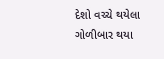દેશો વચ્ચે થયેલા ગોળીબાર થયા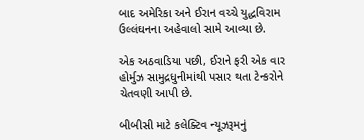બાદ અમેરિકા અને ઈરાન વચ્ચે યુદ્ધવિરામ ઉલ્લંઘનના અહેવાલો સામે આવ્યા છે.

એક અઠવાડિયા પછી, ઈરાને ફરી એક વાર હોર્મુઝ સામુદ્રધુનીમાંથી પસાર થતા ટેન્કરોને ચેતવણી આપી છે.

બીબીસી માટે કલેક્ટિવ ન્યૂઝરૂમનું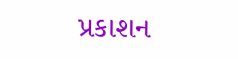પ્રકાશન